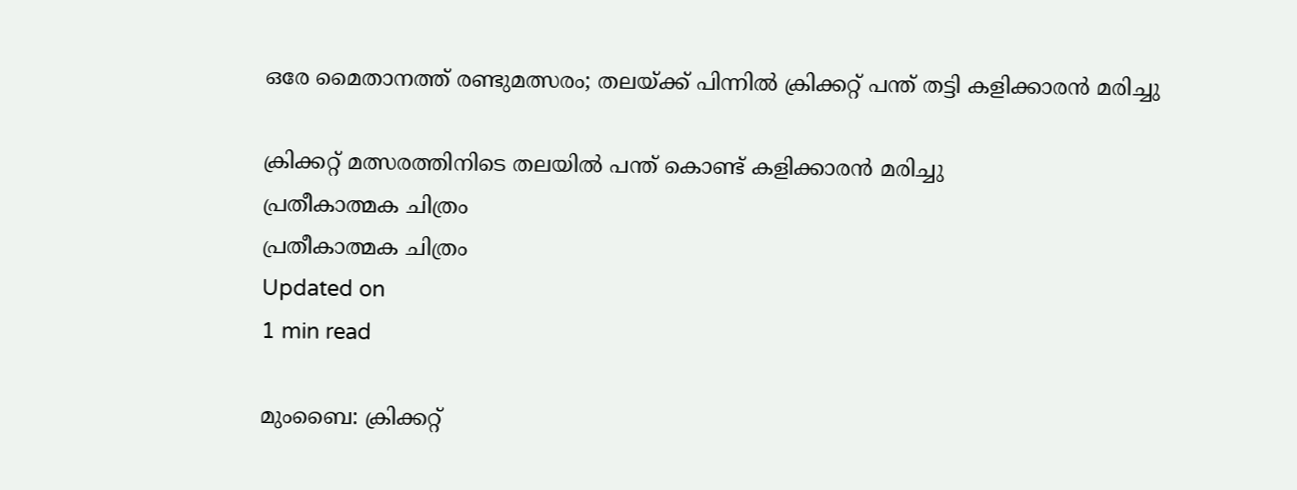ഒരേ മൈതാനത്ത് രണ്ടുമത്സരം; തലയ്ക്ക് പിന്നില്‍ ക്രിക്കറ്റ് പന്ത് തട്ടി കളിക്കാരന്‍ മരിച്ചു

ക്രിക്കറ്റ് മത്സരത്തിനിടെ തലയില്‍ പന്ത് കൊണ്ട് കളിക്കാരന്‍ മരിച്ചു
പ്രതീകാത്മക ചിത്രം
പ്രതീകാത്മക ചിത്രം
Updated on
1 min read

മുംബൈ: ക്രിക്കറ്റ്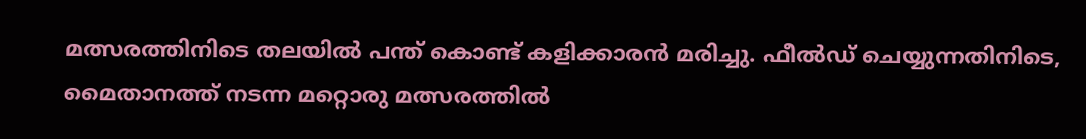മത്സരത്തിനിടെ തലയില്‍ പന്ത് കൊണ്ട് കളിക്കാരന്‍ മരിച്ചു. ഫീല്‍ഡ് ചെയ്യുന്നതിനിടെ, മൈതാനത്ത് നടന്ന മറ്റൊരു മത്സരത്തില്‍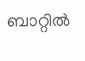ബാറ്റില്‍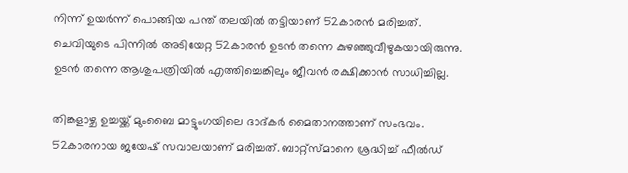നിന്ന് ഉയര്‍ന്ന് പൊങ്ങിയ പന്ത് തലയില്‍ തട്ടിയാണ് 52കാരന്‍ മരിച്ചത്. ചെവിയുടെ പിന്നില്‍ അടിയേറ്റ 52കാരന്‍ ഉടന്‍ തന്നെ കുഴഞ്ഞുവീഴുകയായിരുന്നു. ഉടന്‍ തന്നെ ആശുപത്രിയില്‍ എത്തിച്ചെങ്കിലും ജീവന്‍ രക്ഷിക്കാന്‍ സാധിച്ചില്ല.

തിങ്കളാഴ്ച ഉച്ചയ്ക്ക് മുംബൈ മാട്ടുംഗയിലെ ദാദ്കര്‍ മൈതാനത്താണ് സംഭവം. 52കാരനായ ജയേഷ് സവാലയാണ് മരിച്ചത്. ബാറ്റ്‌സ്മാനെ ശ്രദ്ധിച്ച് ഫീല്‍ഡ്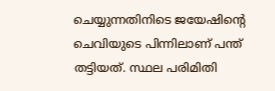ചെയ്യുന്നതിനിടെ ജയേഷിന്റെ ചെവിയുടെ പിന്നിലാണ് പന്ത് തട്ടിയത്. സ്ഥല പരിമിതി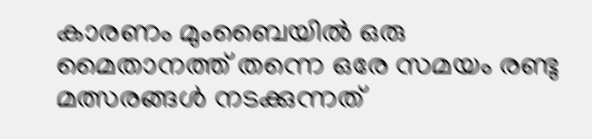കാരണം മുംബൈയില്‍ ഒരു മൈതാനത്ത് തന്നെ ഒരേ സമയം രണ്ടു മത്സരങ്ങള്‍ നടക്കുന്നത്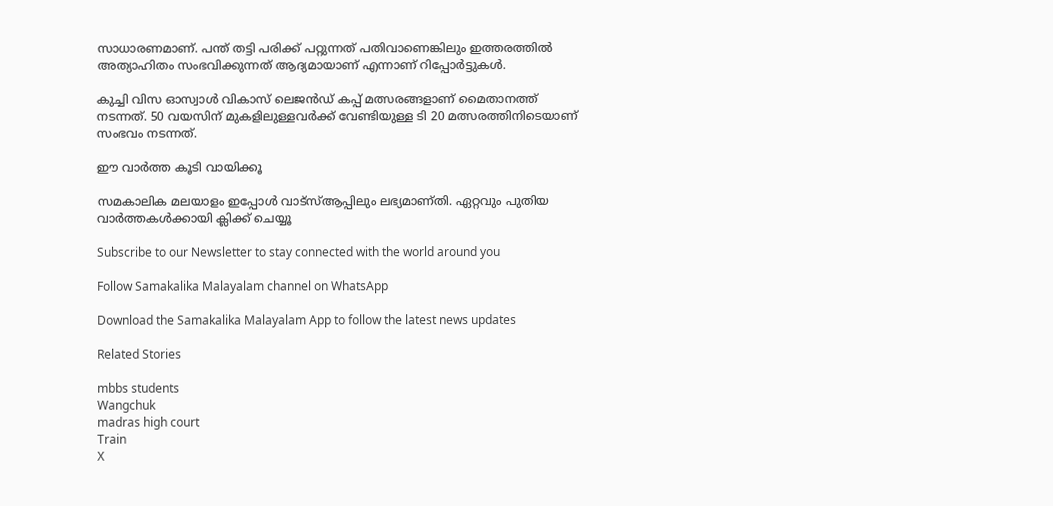സാധാരണമാണ്. പന്ത് തട്ടി പരിക്ക് പറ്റുന്നത് പതിവാണെങ്കിലും ഇത്തരത്തില്‍ അത്യാഹിതം സംഭവിക്കുന്നത് ആദ്യമായാണ് എന്നാണ് റിപ്പോര്‍ട്ടുകള്‍.

കുച്ചി വിസ ഓസ്വാള്‍ വികാസ് ലെജന്‍ഡ് കപ്പ് മത്സരങ്ങളാണ് മൈതാനത്ത് നടന്നത്. 50 വയസിന് മുകളിലുള്ളവര്‍ക്ക് വേണ്ടിയുള്ള ടി 20 മത്സരത്തിനിടെയാണ് സംഭവം നടന്നത്.

ഈ വാര്‍ത്ത കൂടി വായിക്കൂ

സമകാലിക മലയാളം ഇപ്പോള്‍ വാട്‌സ്ആപ്പിലും ലഭ്യമാണ്തി. ഏറ്റവും പുതിയ വാര്‍ത്തകള്‍ക്കായി ക്ലിക്ക് ചെയ്യൂ

Subscribe to our Newsletter to stay connected with the world around you

Follow Samakalika Malayalam channel on WhatsApp

Download the Samakalika Malayalam App to follow the latest news updates

Related Stories

mbbs students
Wangchuk
madras high court
Train
X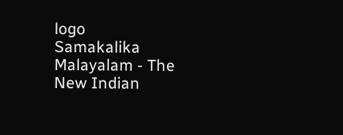logo
Samakalika Malayalam - The New Indian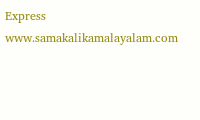Express
www.samakalikamalayalam.com